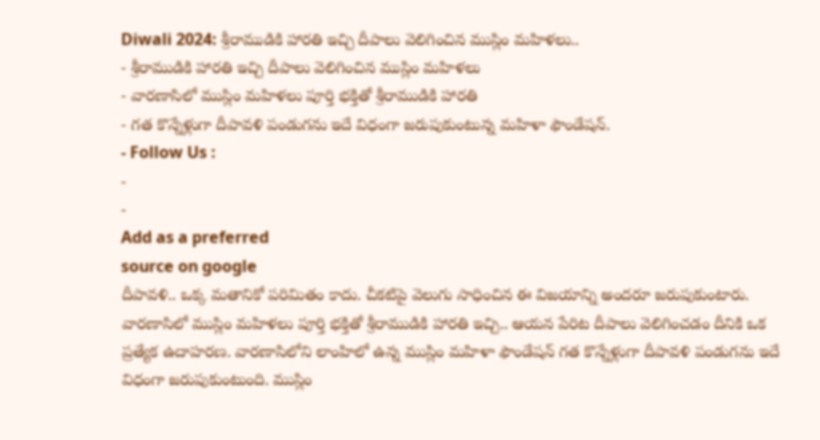Diwali 2024: శ్రీరాముడికి హారతి ఇచ్చి దీపాలు వెలిగించిన ముస్లిం మహిళలు..
- శ్రీరాముడికి హారతి ఇచ్చి దీపాలు వెలిగించిన ముస్లిం మహిళలు
- వారణాసిలో ముస్లిం మహిళలు పూర్తి భక్తితో శ్రీరాముడికి హారతి
- గత కొన్నేళ్లుగా దీపావళి పండుగను ఇదే విధంగా జరుపుకుంటున్న మహిళా ఫౌండేషన్.
- Follow Us :
-
-
Add as a preferred
source on google
దీపావళి.. ఒక్క మతానికో పరిమితం కాదు. చీకటిపై వెలుగు సాధించిన ఈ విజయాన్ని అందరూ జరుపుకుంటారు. వారణాసిలో ముస్లిం మహిళలు పూర్తి భక్తితో శ్రీరాముడికి హారతి ఇచ్చి.. ఆయన పేరిట దీపాలు వెలిగించడం దీనికి ఒక ప్రత్యేక ఉదాహరణ. వారణాసిలోని లాంహిలో ఉన్న ముస్లిం మహిళా ఫౌండేషన్ గత కొన్నేళ్లుగా దీపావళి పండుగను ఇదే విధంగా జరుపుకుంటుంది. ముస్లిం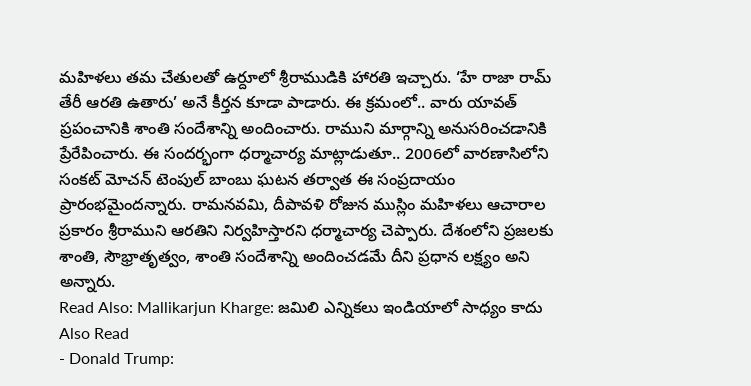మహిళలు తమ చేతులతో ఉర్దూలో శ్రీరాముడికి హారతి ఇచ్చారు. ‘హే రాజా రామ్ తేరీ ఆరతి ఉతారు’ అనే కీర్తన కూడా పాడారు. ఈ క్రమంలో.. వారు యావత్ ప్రపంచానికి శాంతి సందేశాన్ని అందించారు. రాముని మార్గాన్ని అనుసరించడానికి ప్రేరేపించారు. ఈ సందర్భంగా ధర్మాచార్య మాట్లాడుతూ.. 2006లో వారణాసిలోని సంకట్ మోచన్ టెంపుల్ బాంబు ఘటన తర్వాత ఈ సంప్రదాయం ప్రారంభమైందన్నారు. రామనవమి, దీపావళి రోజున ముస్లిం మహిళలు ఆచారాల ప్రకారం శ్రీరాముని ఆరతిని నిర్వహిస్తారని ధర్మాచార్య చెప్పారు. దేశంలోని ప్రజలకు శాంతి, సౌభ్రాతృత్వం, శాంతి సందేశాన్ని అందించడమే దీని ప్రధాన లక్ష్యం అని అన్నారు.
Read Also: Mallikarjun Kharge: జమిలి ఎన్నికలు ఇండియాలో సాధ్యం కాదు
Also Read
- Donald Trump: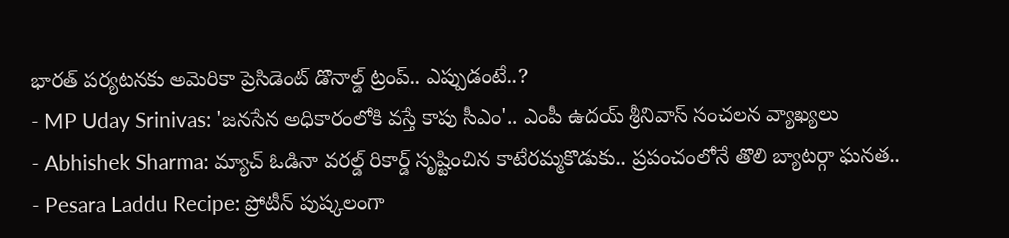భారత్ పర్యటనకు అమెరికా ప్రెసిడెంట్ డొనాల్డ్ ట్రంప్.. ఎప్పుడంటే..?
- MP Uday Srinivas: 'జనసేన అధికారంలోకి వస్తే కాపు సీఎం'.. ఎంపీ ఉదయ్ శ్రీనివాస్ సంచలన వ్యాఖ్యలు
- Abhishek Sharma: మ్యాచ్ ఓడినా వరల్డ్ రికార్డ్ సృష్టించిన కాటేరమ్మకొడుకు.. ప్రపంచంలోనే తొలి బ్యాటర్గా ఘనత..
- Pesara Laddu Recipe: ప్రోటీన్ పుష్కలంగా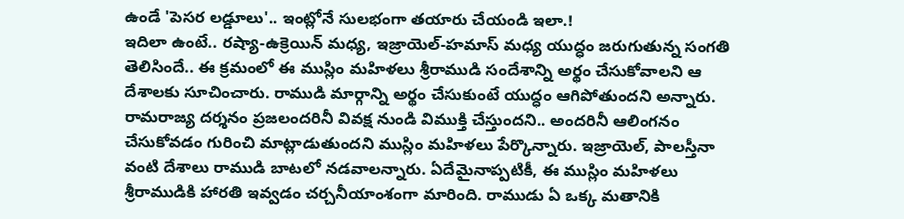ఉండే 'పెసర లడ్డూలు'.. ఇంట్లోనే సులభంగా తయారు చేయండి ఇలా.!
ఇదిలా ఉంటే.. రష్యా-ఉక్రెయిన్ మధ్య, ఇజ్రాయెల్-హమాస్ మధ్య యుద్ధం జరుగుతున్న సంగతి తెలిసిందే.. ఈ క్రమంలో ఈ ముస్లిం మహిళలు శ్రీరాముడి సందేశాన్ని అర్థం చేసుకోవాలని ఆ దేశాలకు సూచించారు. రాముడి మార్గాన్ని అర్థం చేసుకుంటే యుద్ధం ఆగిపోతుందని అన్నారు. రామరాజ్య దర్శనం ప్రజలందరినీ వివక్ష నుండి విముక్తి చేస్తుందని.. అందరినీ ఆలింగనం చేసుకోవడం గురించి మాట్లాడుతుందని ముస్లిం మహిళలు పేర్కొన్నారు. ఇజ్రాయెల్, పాలస్తీనా వంటి దేశాలు రాముడి బాటలో నడవాలన్నారు. ఏదేమైనాప్పటికీ, ఈ ముస్లిం మహిళలు శ్రీరాముడికి హారతి ఇవ్వడం చర్చనీయాంశంగా మారింది. రాముడు ఏ ఒక్క మతానికి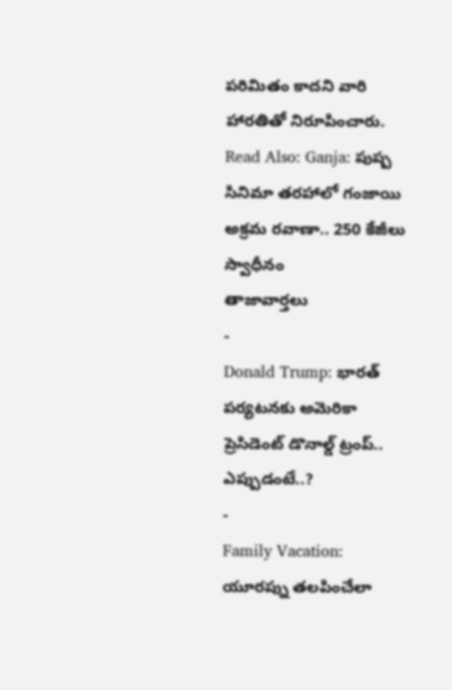పరిమితం కాదని వారి హారతితో నిరూపించారు.
Read Also: Ganja: పుష్ప సినిమా తరహాలో గంజాయి అక్రమ రవాణా.. 250 కేజీలు స్వాధీనం
తాజావార్తలు
-
Donald Trump: భారత్ పర్యటనకు అమెరికా ప్రెసిడెంట్ డొనాల్డ్ ట్రంప్.. ఎప్పుడంటే..?
-
Family Vacation: యూరప్ను తలపించేలా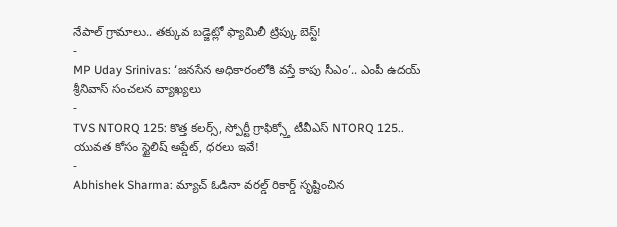నేపాల్ గ్రామాలు.. తక్కువ బడ్జెట్లో ఫ్యామిలీ ట్రిప్కు బెస్ట్!
-
MP Uday Srinivas: ‘జనసేన అధికారంలోకి వస్తే కాపు సీఎం’.. ఎంపీ ఉదయ్ శ్రీనివాస్ సంచలన వ్యాఖ్యలు
-
TVS NTORQ 125: కొత్త కలర్స్, స్పోర్టీ గ్రాఫిక్స్తో టీవీఎస్ NTORQ 125.. యువత కోసం స్టైలిష్ అప్డేట్, ధరలు ఇవే!
-
Abhishek Sharma: మ్యాచ్ ఓడినా వరల్డ్ రికార్డ్ సృష్టించిన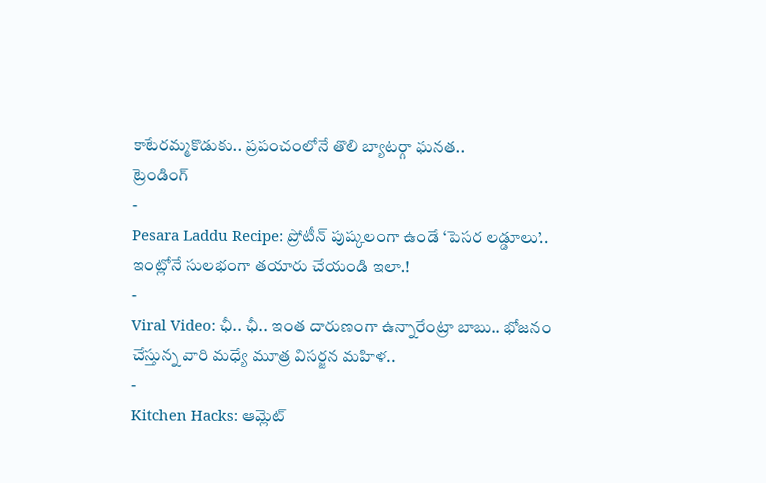కాటేరమ్మకొడుకు.. ప్రపంచంలోనే తొలి బ్యాటర్గా ఘనత..
ట్రెండింగ్
-
Pesara Laddu Recipe: ప్రోటీన్ పుష్కలంగా ఉండే ‘పెసర లడ్డూలు’.. ఇంట్లోనే సులభంగా తయారు చేయండి ఇలా.!
-
Viral Video: ఛీ.. ఛీ.. ఇంత దారుణంగా ఉన్నారేంట్రా బాబు.. భోజనం చేస్తున్న వారి మధ్యే మూత్ర విసర్జన మహిళ..
-
Kitchen Hacks: ఆమ్లెట్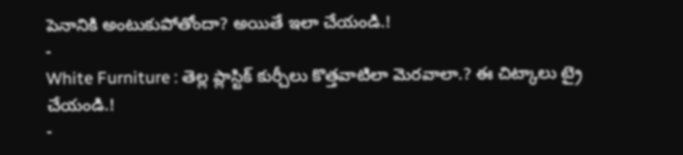పెనానికి అంటుకుపోతోందా? అయితే ఇలా చేయండి.!
-
White Furniture : తెల్ల ప్లాస్టిక్ కుర్చీలు కొత్తవాటిలా మెరవాలా.? ఈ చిట్కాలు ట్రై చేయండి.!
-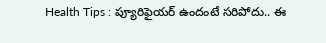Health Tips : ప్యూరిఫైయర్ ఉందంటే సరిపోదు.. ఈ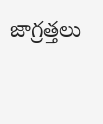జాగ్రత్తలు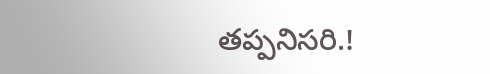తప్పనిసరి.!